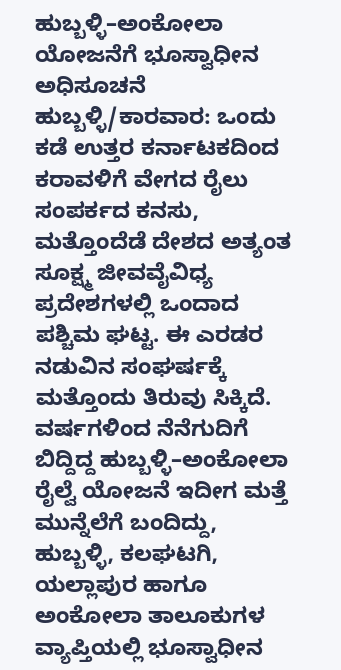ಹುಬ್ಬಳ್ಳಿ–ಅಂಕೋಲಾ ಯೋಜನೆಗೆ ಭೂಸ್ವಾಧೀನ ಅಧಿಸೂಚನೆ
ಹುಬ್ಬಳ್ಳಿ/ಕಾರವಾರ: ಒಂದು ಕಡೆ ಉತ್ತರ ಕರ್ನಾಟಕದಿಂದ ಕರಾವಳಿಗೆ ವೇಗದ ರೈಲು ಸಂಪರ್ಕದ ಕನಸು, ಮತ್ತೊಂದೆಡೆ ದೇಶದ ಅತ್ಯಂತ ಸೂಕ್ಷ್ಮ ಜೀವವೈವಿಧ್ಯ ಪ್ರದೇಶಗಳಲ್ಲಿ ಒಂದಾದ ಪಶ್ಚಿಮ ಘಟ್ಟ. ಈ ಎರಡರ ನಡುವಿನ ಸಂಘರ್ಷಕ್ಕೆ ಮತ್ತೊಂದು ತಿರುವು ಸಿಕ್ಕಿದೆ. ವರ್ಷಗಳಿಂದ ನೆನೆಗುದಿಗೆ ಬಿದ್ದಿದ್ದ ಹುಬ್ಬಳ್ಳಿ–ಅಂಕೋಲಾ ರೈಲ್ವೆ ಯೋಜನೆ ಇದೀಗ ಮತ್ತೆ ಮುನ್ನೆಲೆಗೆ ಬಂದಿದ್ದು, ಹುಬ್ಬಳ್ಳಿ, ಕಲಘಟಗಿ, ಯಲ್ಲಾಪುರ ಹಾಗೂ ಅಂಕೋಲಾ ತಾಲೂಕುಗಳ ವ್ಯಾಪ್ತಿಯಲ್ಲಿ ಭೂಸ್ವಾಧೀನ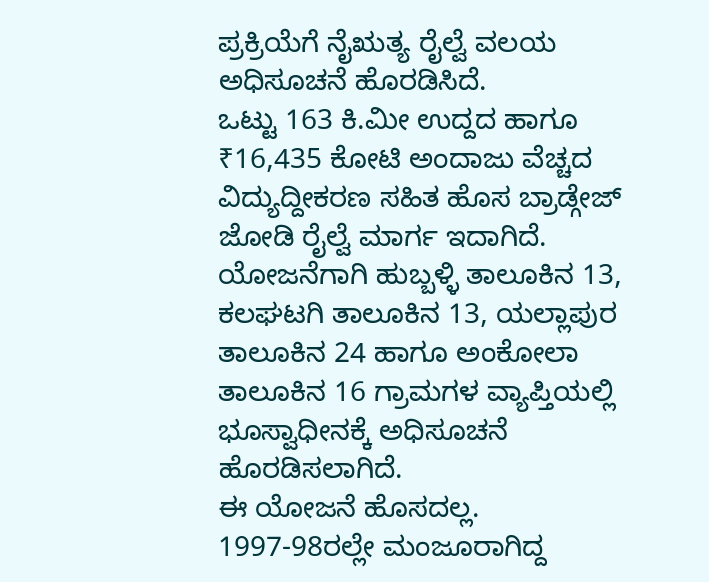ಪ್ರಕ್ರಿಯೆಗೆ ನೈಋತ್ಯ ರೈಲ್ವೆ ವಲಯ ಅಧಿಸೂಚನೆ ಹೊರಡಿಸಿದೆ.
ಒಟ್ಟು 163 ಕಿ.ಮೀ ಉದ್ದದ ಹಾಗೂ ₹16,435 ಕೋಟಿ ಅಂದಾಜು ವೆಚ್ಚದ ವಿದ್ಯುದ್ದೀಕರಣ ಸಹಿತ ಹೊಸ ಬ್ರಾಡ್ಗೇಜ್ ಜೋಡಿ ರೈಲ್ವೆ ಮಾರ್ಗ ಇದಾಗಿದೆ. ಯೋಜನೆಗಾಗಿ ಹುಬ್ಬಳ್ಳಿ ತಾಲೂಕಿನ 13, ಕಲಘಟಗಿ ತಾಲೂಕಿನ 13, ಯಲ್ಲಾಪುರ ತಾಲೂಕಿನ 24 ಹಾಗೂ ಅಂಕೋಲಾ ತಾಲೂಕಿನ 16 ಗ್ರಾಮಗಳ ವ್ಯಾಪ್ತಿಯಲ್ಲಿ ಭೂಸ್ವಾಧೀನಕ್ಕೆ ಅಧಿಸೂಚನೆ ಹೊರಡಿಸಲಾಗಿದೆ.
ಈ ಯೋಜನೆ ಹೊಸದಲ್ಲ. 1997-98ರಲ್ಲೇ ಮಂಜೂರಾಗಿದ್ದ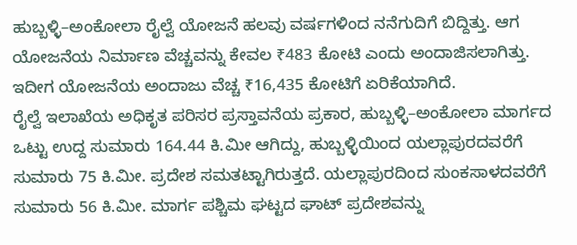ಹುಬ್ಬಳ್ಳಿ–ಅಂಕೋಲಾ ರೈಲ್ವೆ ಯೋಜನೆ ಹಲವು ವರ್ಷಗಳಿಂದ ನನೆಗುದಿಗೆ ಬಿದ್ದಿತ್ತು. ಆಗ ಯೋಜನೆಯ ನಿರ್ಮಾಣ ವೆಚ್ಚವನ್ನು ಕೇವಲ ₹483 ಕೋಟಿ ಎಂದು ಅಂದಾಜಿಸಲಾಗಿತ್ತು. ಇದೀಗ ಯೋಜನೆಯ ಅಂದಾಜು ವೆಚ್ಚ ₹16,435 ಕೋಟಿಗೆ ಏರಿಕೆಯಾಗಿದೆ.
ರೈಲ್ವೆ ಇಲಾಖೆಯ ಅಧಿಕೃತ ಪರಿಸರ ಪ್ರಸ್ತಾವನೆಯ ಪ್ರಕಾರ, ಹುಬ್ಬಳ್ಳಿ–ಅಂಕೋಲಾ ಮಾರ್ಗದ ಒಟ್ಟು ಉದ್ದ ಸುಮಾರು 164.44 ಕಿ.ಮೀ ಆಗಿದ್ದು, ಹುಬ್ಬಳ್ಳಿಯಿಂದ ಯಲ್ಲಾಪುರದವರೆಗೆ ಸುಮಾರು 75 ಕಿ.ಮೀ. ಪ್ರದೇಶ ಸಮತಟ್ಟಾಗಿರುತ್ತದೆ. ಯಲ್ಲಾಪುರದಿಂದ ಸುಂಕಸಾಳದವರೆಗೆ ಸುಮಾರು 56 ಕಿ.ಮೀ. ಮಾರ್ಗ ಪಶ್ಚಿಮ ಘಟ್ಟದ ಘಾಟ್ ಪ್ರದೇಶವನ್ನು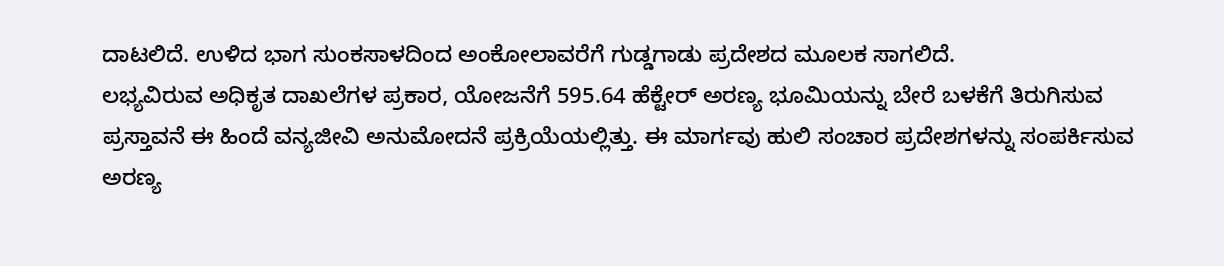ದಾಟಲಿದೆ. ಉಳಿದ ಭಾಗ ಸುಂಕಸಾಳದಿಂದ ಅಂಕೋಲಾವರೆಗೆ ಗುಡ್ಡಗಾಡು ಪ್ರದೇಶದ ಮೂಲಕ ಸಾಗಲಿದೆ.
ಲಭ್ಯವಿರುವ ಅಧಿಕೃತ ದಾಖಲೆಗಳ ಪ್ರಕಾರ, ಯೋಜನೆಗೆ 595.64 ಹೆಕ್ಟೇರ್ ಅರಣ್ಯ ಭೂಮಿಯನ್ನು ಬೇರೆ ಬಳಕೆಗೆ ತಿರುಗಿಸುವ ಪ್ರಸ್ತಾವನೆ ಈ ಹಿಂದೆ ವನ್ಯಜೀವಿ ಅನುಮೋದನೆ ಪ್ರಕ್ರಿಯೆಯಲ್ಲಿತ್ತು. ಈ ಮಾರ್ಗವು ಹುಲಿ ಸಂಚಾರ ಪ್ರದೇಶಗಳನ್ನು ಸಂಪರ್ಕಿಸುವ ಅರಣ್ಯ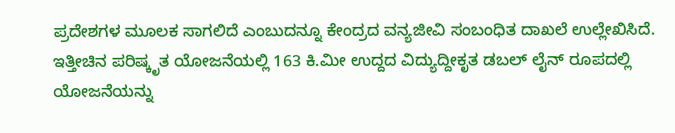ಪ್ರದೇಶಗಳ ಮೂಲಕ ಸಾಗಲಿದೆ ಎಂಬುದನ್ನೂ ಕೇಂದ್ರದ ವನ್ಯಜೀವಿ ಸಂಬಂಧಿತ ದಾಖಲೆ ಉಲ್ಲೇಖಿಸಿದೆ.
ಇತ್ತೀಚಿನ ಪರಿಷ್ಕೃತ ಯೋಜನೆಯಲ್ಲಿ 163 ಕಿ.ಮೀ ಉದ್ದದ ವಿದ್ಯುದ್ದೀಕೃತ ಡಬಲ್ ಲೈನ್ ರೂಪದಲ್ಲಿ ಯೋಜನೆಯನ್ನು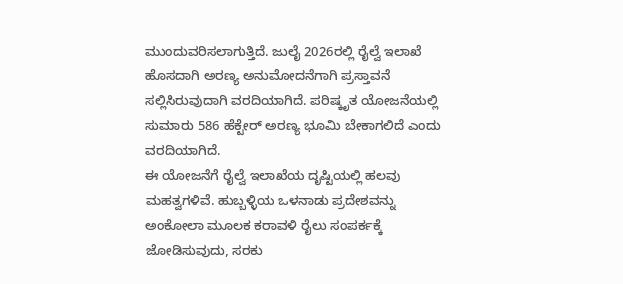ಮುಂದುವರಿಸಲಾಗುತ್ತಿದೆ. ಜುಲೈ 2026ರಲ್ಲಿ ರೈಲ್ವೆ ಇಲಾಖೆ ಹೊಸದಾಗಿ ಅರಣ್ಯ ಅನುಮೋದನೆಗಾಗಿ ಪ್ರಸ್ತಾವನೆ ಸಲ್ಲಿಸಿರುವುದಾಗಿ ವರದಿಯಾಗಿದೆ. ಪರಿಷ್ಕೃತ ಯೋಜನೆಯಲ್ಲಿ ಸುಮಾರು 586 ಹೆಕ್ಟೇರ್ ಅರಣ್ಯ ಭೂಮಿ ಬೇಕಾಗಲಿದೆ ಎಂದು ವರದಿಯಾಗಿದೆ.
ಈ ಯೋಜನೆಗೆ ರೈಲ್ವೆ ಇಲಾಖೆಯ ದೃಷ್ಟಿಯಲ್ಲಿ ಹಲವು ಮಹತ್ವಗಳಿವೆ. ಹುಬ್ಬಳ್ಳಿಯ ಒಳನಾಡು ಪ್ರದೇಶವನ್ನು ಅಂಕೋಲಾ ಮೂಲಕ ಕರಾವಳಿ ರೈಲು ಸಂಪರ್ಕಕ್ಕೆ ಜೋಡಿಸುವುದು, ಸರಕು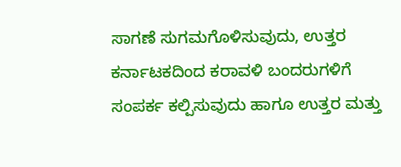ಸಾಗಣೆ ಸುಗಮಗೊಳಿಸುವುದು, ಉತ್ತರ ಕರ್ನಾಟಕದಿಂದ ಕರಾವಳಿ ಬಂದರುಗಳಿಗೆ ಸಂಪರ್ಕ ಕಲ್ಪಿಸುವುದು ಹಾಗೂ ಉತ್ತರ ಮತ್ತು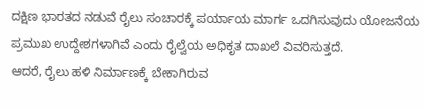ದಕ್ಷಿಣ ಭಾರತದ ನಡುವೆ ರೈಲು ಸಂಚಾರಕ್ಕೆ ಪರ್ಯಾಯ ಮಾರ್ಗ ಒದಗಿಸುವುದು ಯೋಜನೆಯ ಪ್ರಮುಖ ಉದ್ದೇಶಗಳಾಗಿವೆ ಎಂದು ರೈಲ್ವೆಯ ಅಧಿಕೃತ ದಾಖಲೆ ವಿವರಿಸುತ್ತದೆ.
ಆದರೆ, ರೈಲು ಹಳಿ ನಿರ್ಮಾಣಕ್ಕೆ ಬೇಕಾಗಿರುವ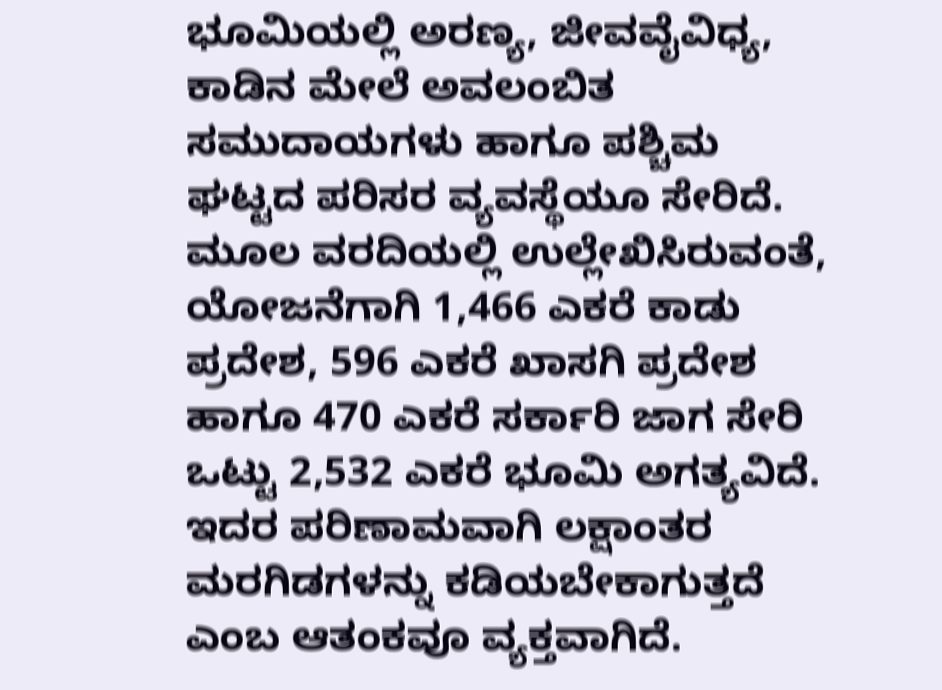ಭೂಮಿಯಲ್ಲಿ ಅರಣ್ಯ, ಜೀವವೈವಿಧ್ಯ, ಕಾಡಿನ ಮೇಲೆ ಅವಲಂಬಿತ ಸಮುದಾಯಗಳು ಹಾಗೂ ಪಶ್ಚಿಮ ಘಟ್ಟದ ಪರಿಸರ ವ್ಯವಸ್ಥೆಯೂ ಸೇರಿದೆ. ಮೂಲ ವರದಿಯಲ್ಲಿ ಉಲ್ಲೇಖಿಸಿರುವಂತೆ, ಯೋಜನೆಗಾಗಿ 1,466 ಎಕರೆ ಕಾಡು ಪ್ರದೇಶ, 596 ಎಕರೆ ಖಾಸಗಿ ಪ್ರದೇಶ ಹಾಗೂ 470 ಎಕರೆ ಸರ್ಕಾರಿ ಜಾಗ ಸೇರಿ ಒಟ್ಟು 2,532 ಎಕರೆ ಭೂಮಿ ಅಗತ್ಯವಿದೆ. ಇದರ ಪರಿಣಾಮವಾಗಿ ಲಕ್ಷಾಂತರ ಮರಗಿಡಗಳನ್ನು ಕಡಿಯಬೇಕಾಗುತ್ತದೆ ಎಂಬ ಆತಂಕವೂ ವ್ಯಕ್ತವಾಗಿದೆ.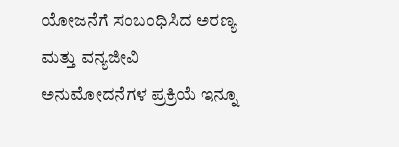ಯೋಜನೆಗೆ ಸಂಬಂಧಿಸಿದ ಅರಣ್ಯ ಮತ್ತು ವನ್ಯಜೀವಿ ಅನುಮೋದನೆಗಳ ಪ್ರಕ್ರಿಯೆ ಇನ್ನೂ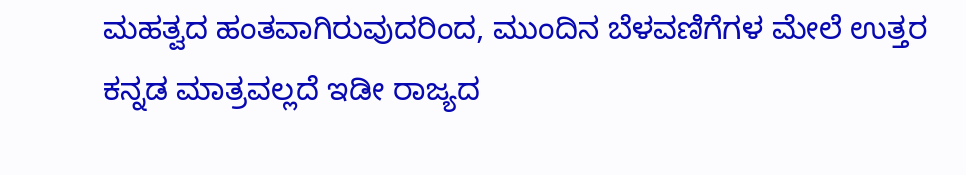ಮಹತ್ವದ ಹಂತವಾಗಿರುವುದರಿಂದ, ಮುಂದಿನ ಬೆಳವಣಿಗೆಗಳ ಮೇಲೆ ಉತ್ತರ ಕನ್ನಡ ಮಾತ್ರವಲ್ಲದೆ ಇಡೀ ರಾಜ್ಯದ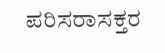ಪರಿಸರಾಸಕ್ತರ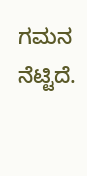ಗಮನ ನೆಟ್ಟಿದೆ.